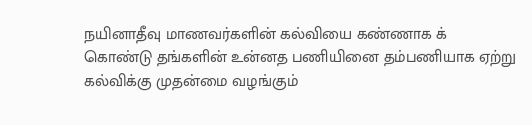நயினாதீவு மாணவர்களின் கல்வியை கண்ணாக க் கொண்டு தங்களின் உன்னத பணியினை தம்பணியாக ஏற்று கல்விக்கு முதன்மை வழங்கும்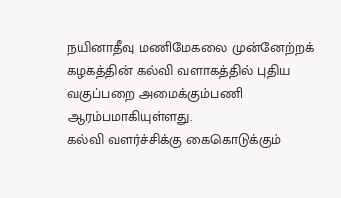நயினாதீவு மணிமேகலை முன்னேற்றக் கழகத்தின் கல்வி வளாகத்தில் புதிய வகுப்பறை அமைக்கும்பணி ஆரம்பமாகியுள்ளது.
கல்வி வளர்ச்சிக்கு கைகொடுக்கும்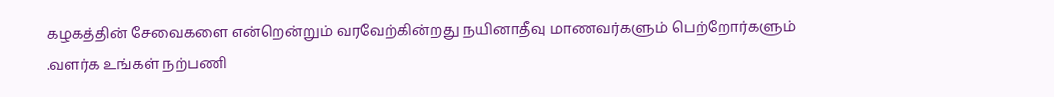கழகத்தின் சேவைகளை என்றென்றும் வரவேற்கின்றது நயினாதீவு மாணவர்களும் பெற்றோர்களும் .வளர்க உங்கள் நற்பணி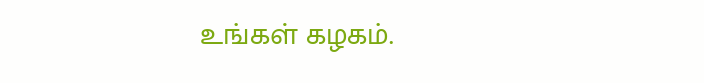உங்கள் கழகம்.